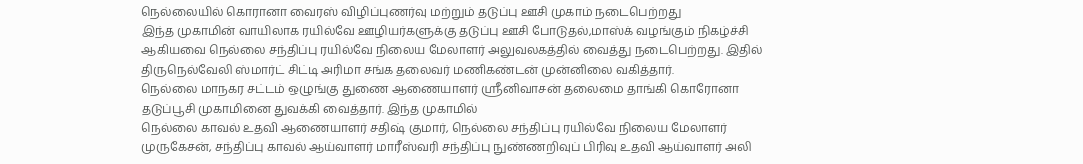நெல்லையில் கொரானா வைரஸ் விழிப்புணர்வு மற்றும் தடுப்பு ஊசி முகாம் நடைபெற்றது
இந்த முகாமின் வாயிலாக ரயில்வே ஊழியர்களுக்கு தடுப்பு ஊசி போடுதல்,மாஸ்க் வழங்கும் நிகழ்ச்சி ஆகியவை நெல்லை சந்திப்பு ரயில்வே நிலைய மேலாளர் அலுவலகத்தில் வைத்து நடைபெற்றது. இதில் திருநெல்வேலி ஸ்மார்ட் சிட்டி அரிமா சங்க தலைவர் மணிகண்டன் முன்னிலை வகித்தார்.
நெல்லை மாநகர சட்டம் ஒழுங்கு துணை ஆணையாளர் ஸ்ரீனிவாசன் தலைமை தாங்கி கொரோனா தடுப்பூசி முகாமினை துவக்கி வைத்தார். இந்த முகாமில்
நெல்லை காவல் உதவி ஆணையாளர் சதிஷ் குமார், நெல்லை சந்திப்பு ரயில்வே நிலைய மேலாளர் முருகேசன், சந்திப்பு காவல் ஆய்வாளர் மாரீஸ்வரி சந்திப்பு நுண்ணறிவுப் பிரிவு உதவி ஆய்வாளர் அலி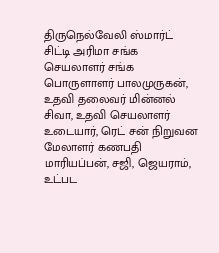திருநெல்வேலி ஸ்மார்ட் சிட்டி அரிமா சங்க செயலாளர் சங்க பொருளாளர் பாலமுருகன், உதவி தலைவர் மின்னல் சிவா, உதவி செயலாளர் உடையார், ரெட் சன் நிறுவன மேலாளர் கணபதி மாரியப்பன், சஜி, ஜெயராம், உட்பட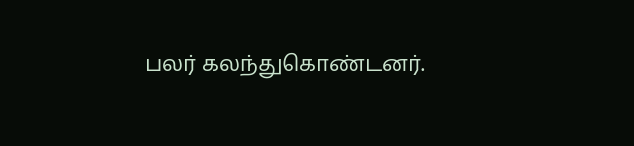பலர் கலந்துகொண்டனர்.